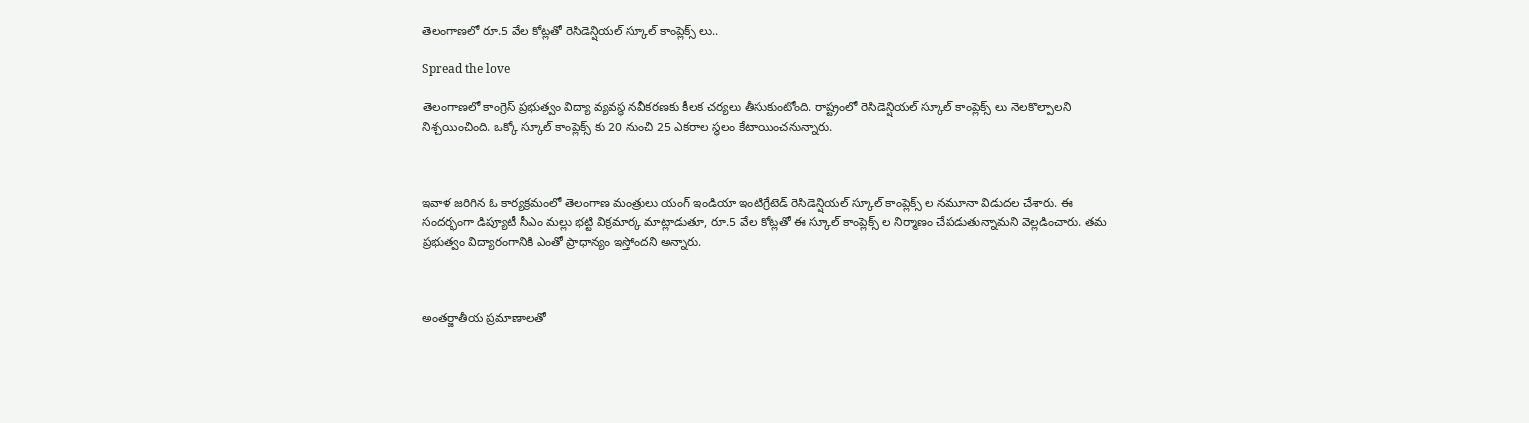తెలంగాణలో రూ.5 వేల కోట్లతో రెసిడెన్షియల్ స్కూల్ కాంప్లెక్స్ లు..

Spread the love

తెలంగాణలో కాంగ్రెస్ ప్రభుత్వం విద్యా వ్యవస్థ నవీకరణకు కీలక చర్యలు తీసుకుంటోంది. రాష్ట్రంలో రెసిడెన్షియల్ స్కూల్ కాంప్లెక్స్ లు నెలకొల్పాలని నిశ్చయించింది. ఒక్కో స్కూల్ కాంప్లెక్స్ కు 20 నుంచి 25 ఎకరాల స్థలం కేటాయించనున్నారు.



ఇవాళ జరిగిన ఓ కార్యక్రమంలో తెలంగాణ మంత్రులు యంగ్ ఇండియా ఇంటిగ్రేటెడ్ రెసిడెన్షియల్ స్కూల్ కాంప్లెక్స్ ల నమూనా విడుదల చేశారు. ఈ సందర్భంగా డిప్యూటీ సీఎం మల్లు భట్టి విక్రమార్క మాట్లాడుతూ, రూ.5 వేల కోట్లతో ఈ స్కూల్ కాంప్లెక్స్ ల నిర్మాణం చేపడుతున్నామని వెల్లడించారు. తమ ప్రభుత్వం విద్యారంగానికి ఎంతో ప్రాధాన్యం ఇస్తోందని అన్నారు.



అంతర్జాతీయ ప్రమాణాలతో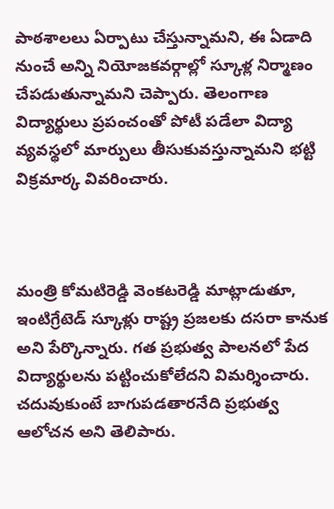పాఠశాలలు ఏర్పాటు చేస్తున్నామని, ఈ ఏడాది నుంచే అన్ని నియోజకవర్గాల్లో స్కూళ్ల నిర్మాణం చేపడుతున్నామని చెప్పారు. తెలంగాణ విద్యార్థులు ప్రపంచంతో పోటీ పడేలా విద్యా వ్యవస్థలో మార్పులు తీసుకువస్తున్నామని భట్టి విక్రమార్క వివరించారు.



మంత్రి కోమటిరెడ్డి వెంకటరెడ్డి మాట్లాడుతూ, ఇంటిగ్రేటెడ్ స్కూళ్లు రాష్ట్ర ప్రజలకు దసరా కానుక అని పేర్కొన్నారు. గత ప్రభుత్వ పాలనలో పేద విద్యార్థులను పట్టించుకోలేదని విమర్శించారు. చదువుకుంటే బాగుపడతారనేది ప్రభుత్వ ఆలోచన అని తెలిపారు.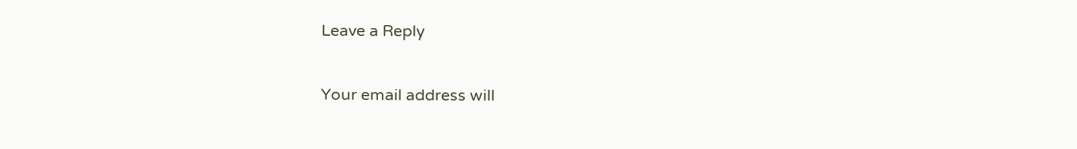Leave a Reply

Your email address will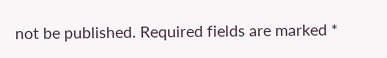not be published. Required fields are marked *